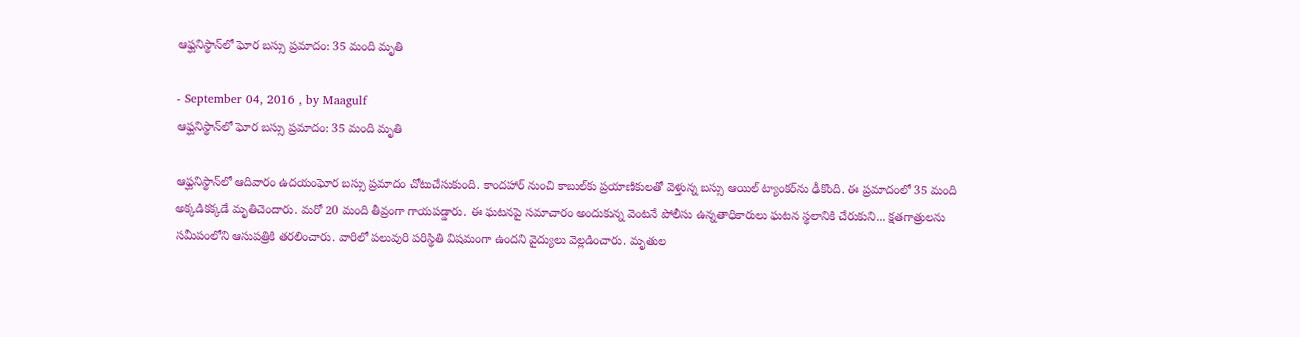ఆఫ్ఘనిస్థాన్‌లో ఘోర బస్సు ప్రమాదం: 35 మంది మృతి

- September 04, 2016 , by Maagulf
ఆఫ్ఘనిస్థాన్‌లో ఘోర బస్సు ప్రమాదం: 35 మంది మృతి

ఆఫ్ఘనిస్థాన్‌లో ఆదివారం ఉదయంఘోర బస్సు ప్రమాదం చోటుచేసుకుంది. కాందహార్‌ నుంచి కాబుల్‌కు ప్రయాణికులతో వెళ్తున్న బస్సు ఆయిల్‌ ట్యాంకర్‌ను ఢీకొంది. ఈ ప్రమాదంలో 35 మంది అక్కడికక్కడే మృతిచెందారు. మరో 20 మంది తీవ్రంగా గాయపడ్డారు. ఈ ఘటనపై సమాచారం అందుకున్న వెంటనే పోలీసు ఉన్నతాధికారులు ఘటన స్థలానికి చేరుకుని... క్షతగాత్రులను సమీపంలోని ఆసుపత్రికి తరలించారు. వారిలో పలువురి పరిస్థితి విషమంగా ఉందని వైద్యులు వెల్లడించారు. మృతుల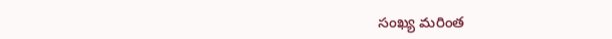సంఖ్య మరింత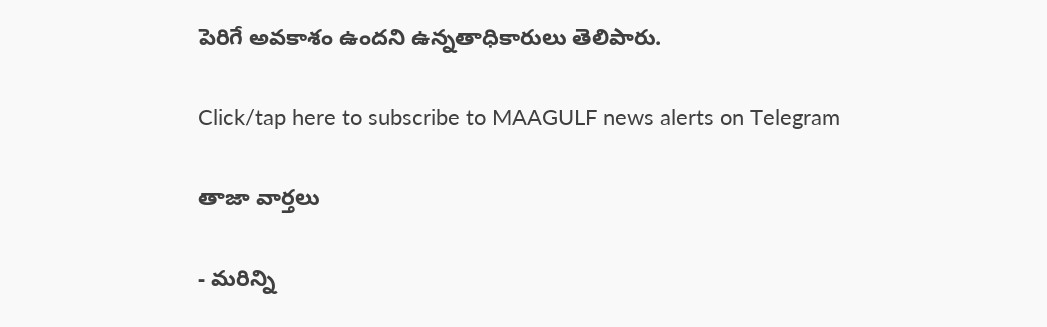పెరిగే అవకాశం ఉందని ఉన్నతాధికారులు తెలిపారు.

Click/tap here to subscribe to MAAGULF news alerts on Telegram

తాజా వార్తలు

- మరిన్ని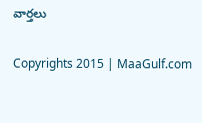వార్తలు

Copyrights 2015 | MaaGulf.com